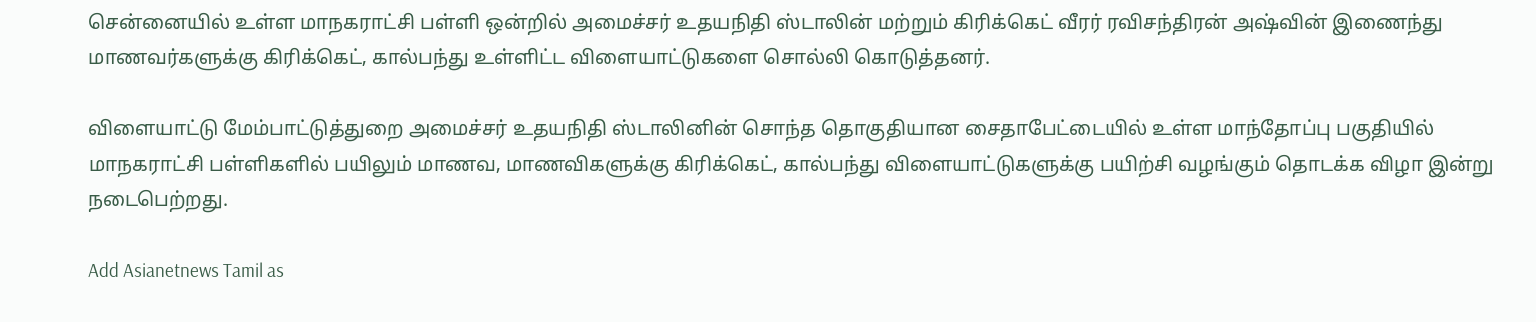சென்னையில் உள்ள மாநகராட்சி பள்ளி ஒன்றில் அமைச்சர் உதயநிதி ஸ்டாலின் மற்றும் கிரிக்கெட் வீரர் ரவிசந்திரன் அஷ்வின் இணைந்து மாணவர்களுக்கு கிரிக்கெட், கால்பந்து உள்ளிட்ட விளையாட்டுகளை சொல்லி கொடுத்தனர்.

விளையாட்டு மேம்பாட்டுத்துறை அமைச்சர் உதயநிதி ஸ்டாலினின் சொந்த தொகுதியான சைதாபேட்டையில் உள்ள மாந்தோப்பு பகுதியில் மாநகராட்சி பள்ளிகளில் பயிலும் மாணவ, மாணவிகளுக்கு கிரிக்கெட், கால்பந்து விளையாட்டுகளுக்கு பயிற்சி வழங்கும் தொடக்க விழா இன்று நடைபெற்றது.

Add Asianetnews Tamil as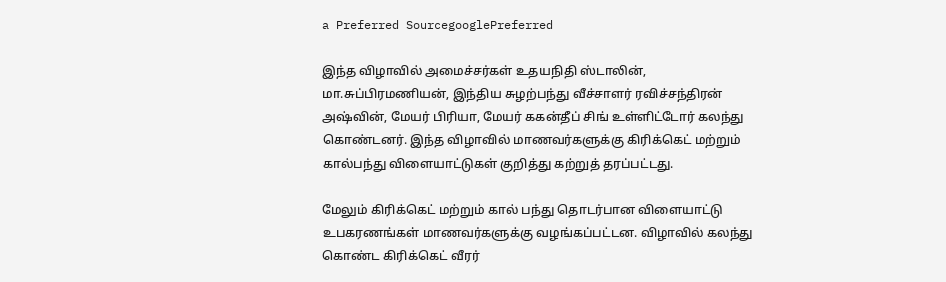a Preferred SourcegooglePreferred

இந்த விழாவில் அமைச்சர்கள் உதயநிதி ஸ்டாலின், மா.சுப்பிரமணியன், இந்திய சுழற்பந்து வீச்சாளர் ரவிச்சந்திரன் அஷ்வின், மேயர் பிரியா, மேயர் ககன்தீப் சிங் உள்ளிட்டோர் கலந்து கொண்டனர். இந்த விழாவில் மாணவர்களுக்கு கிரிக்கெட் மற்றும் கால்பந்து விளையாட்டுகள் குறித்து கற்றுத் தரப்பட்டது.

மேலும் கிரிக்கெட் மற்றும் கால் பந்து தொடர்பான விளையாட்டு உபகரணங்கள் மாணவர்களுக்கு வழங்கப்பட்டன. விழாவில் கலந்து கொண்ட கிரிக்கெட் வீரர்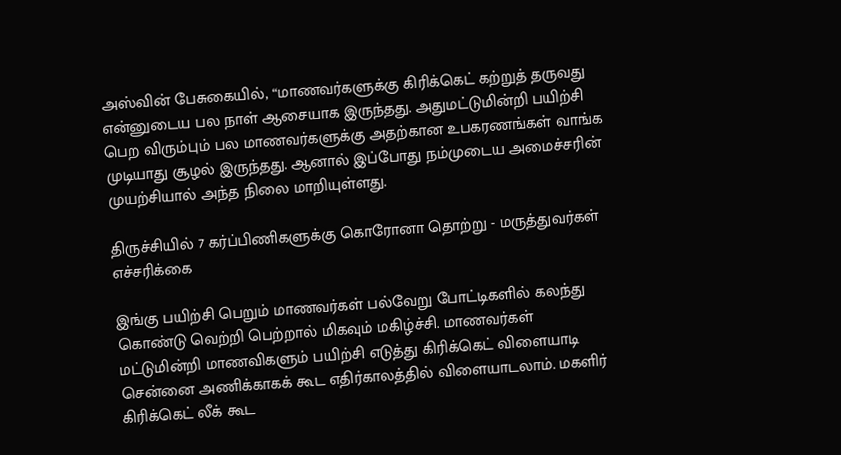அஸ்வின் பேசுகையில், “மாணவர்களுக்கு கிரிக்கெட் கற்றுத் தருவது என்னுடைய பல நாள் ஆசையாக இருந்தது. அதுமட்டுமின்றி பயிற்சி பெற விரும்பும் பல மாணவர்களுக்கு அதற்கான உபகரணங்கள் வாங்க முடியாது சூழல் இருந்தது. ஆனால் இப்போது நம்முடைய அமைச்சரின் முயற்சியால் அந்த நிலை மாறியுள்ளது.

திருச்சியில் 7 கர்ப்பிணிகளுக்கு கொரோனா தொற்று - மருத்துவர்கள் எச்சரிக்கை

இங்கு பயிற்சி பெறும் மாணவர்கள் பல்வேறு போட்டிகளில் கலந்து கொண்டு வெற்றி பெற்றால் மிகவும் மகிழ்ச்சி. மாணவர்கள் மட்டுமின்றி மாணவிகளும் பயிற்சி எடுத்து கிரிக்கெட் விளையாடி சென்னை அணிக்காகக் கூட எதிர்காலத்தில் விளையாடலாம். மகளிர் கிரிக்கெட் லீக் கூட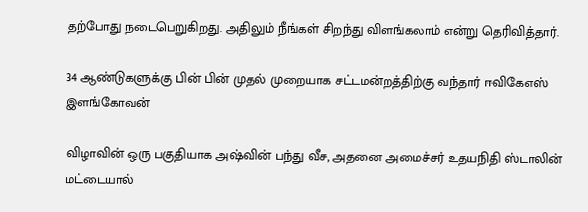தற்போது நடைபெறுகிறது. அதிலும் நீங்கள் சிறந்து விளங்கலாம் என்று தெரிவித்தார்.

34 ஆண்டுகளுக்கு பின் பின் முதல் முறையாக சட்டமன்றத்திற்கு வந்தார் ஈவிகேஎஸ் இளங்கோவன்

விழாவின் ஒரு பகுதியாக அஷ்வின் பந்து வீச, அதனை அமைச்சர் உதயநிதி ஸ்டாலின் மட்டையால்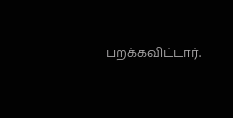பறக்கவிட்டார்.